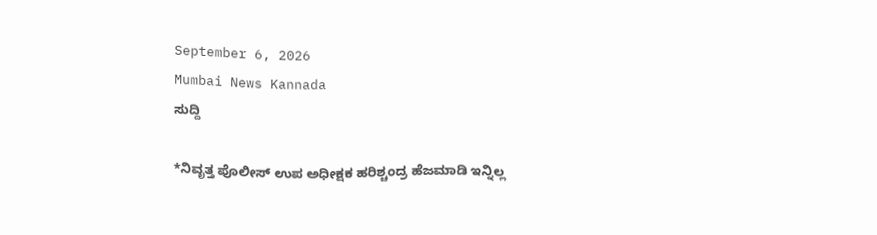September 6, 2026
Mumbai News Kannada
ಸುದ್ದಿ

*ನಿವೃತ್ತ ಪೊಲೀಸ್ ಉಪ ಅಧೀಕ್ಷಕ ಹರಿಶ್ಚಂದ್ರ ಹೆಜಮಾಡಿ ಇನ್ನಿಲ್ಲ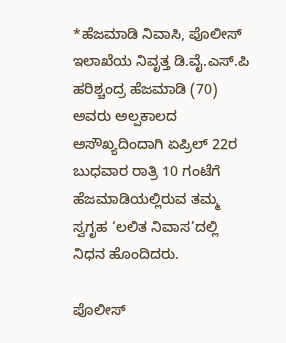*ಹೆಜಮಾಡಿ ನಿವಾಸಿ, ಪೊಲೀಸ್ ಇಲಾಖೆಯ ನಿವೃತ್ತ ಡಿ.ವೈ.ಎಸ್.ಪಿ ಹರಿಶ್ಚಂದ್ರ ಹೆಜಮಾಡಿ (70) ಅವರು ಅಲ್ಪಕಾಲದ ಅಸೌಖ್ಯದಿಂದಾಗಿ ಏಪ್ರಿಲ್ 22ರ ಬುಧವಾರ ರಾತ್ರಿ 10 ಗಂಟೆಗೆ ಹೆಜಮಾಡಿಯಲ್ಲಿರುವ ತಮ್ಮ ಸ್ವಗೃಹ ‘ಲಲಿತ ನಿವಾಸ’ದಲ್ಲಿ ನಿಧನ ಹೊಂದಿದರು.

ಪೊಲೀಸ್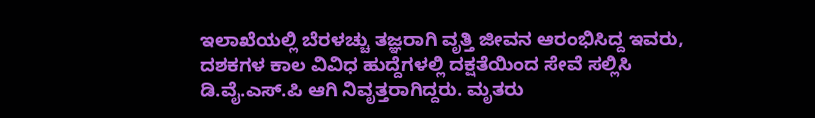ಇಲಾಖೆಯಲ್ಲಿ ಬೆರಳಚ್ಚು ತಜ್ಞರಾಗಿ ವೃತ್ತಿ ಜೀವನ ಆರಂಭಿಸಿದ್ದ ಇವರು, ದಶಕಗಳ ಕಾಲ ವಿವಿಧ ಹುದ್ದೆಗಳಲ್ಲಿ ದಕ್ಷತೆಯಿಂದ ಸೇವೆ ಸಲ್ಲಿಸಿ ಡಿ.ವೈ.ಎಸ್.ಪಿ ಆಗಿ ನಿವೃತ್ತರಾಗಿದ್ದರು. ಮೃತರು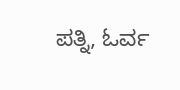ಪತ್ನಿ, ಓರ್ವ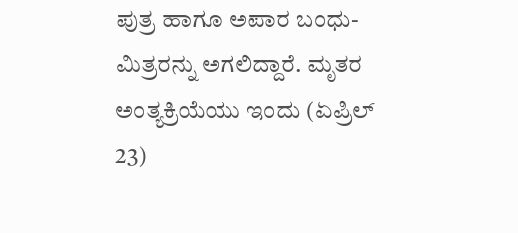ಪುತ್ರ ಹಾಗೂ ಅಪಾರ ಬಂಧು-ಮಿತ್ರರನ್ನು ಅಗಲಿದ್ದಾರೆ. ಮೃತರ ಅಂತ್ಯಕ್ರಿಯೆಯು ಇಂದು (ಏಪ್ರಿಲ್ 23)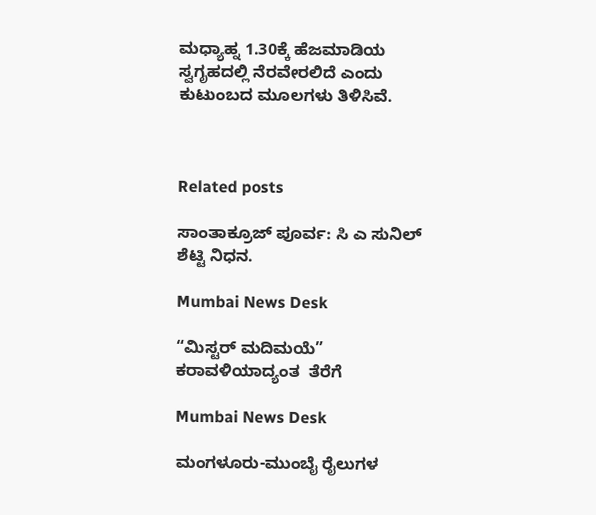ಮಧ್ಯಾಹ್ನ 1.30ಕ್ಕೆ ಹೆಜಮಾಡಿಯ ಸ್ವಗೃಹದಲ್ಲಿ ನೆರವೇರಲಿದೆ ಎಂದು ಕುಟುಂಬದ ಮೂಲಗಳು ತಿಳಿಸಿವೆ.



Related posts

ಸಾಂತಾಕ್ರೂಜ್ ಪೂರ್ವ: ಸಿ ಎ ಸುನಿಲ್ ಶೆಟ್ಟಿ ನಿಧನ.

Mumbai News Desk

“ಮಿಸ್ಟರ್ ಮದಿಮಯೆ” ಕರಾವಳಿಯಾದ್ಯಂತ  ತೆರೆಗೆ

Mumbai News Desk

ಮಂಗಳೂರು-ಮುಂಬೈ ರೈಲುಗಳ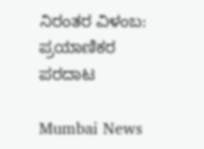ನಿರಂತರ ವಿಳಂಬ: ಪ್ರಯಾಣಿಕರ ಪರದಾಟ

Mumbai News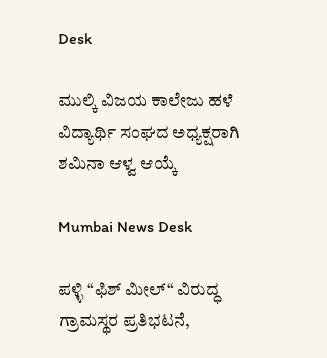Desk

ಮುಲ್ಕಿ ವಿಜಯ ಕಾಲೇಜು ಹಳೆ ವಿದ್ಯಾರ್ಥಿ ಸಂಘದ ಅಧ್ಯಕ್ಷರಾಗಿ ಶಮಿನಾ ಆಳ್ವ ಆಯ್ಕೆ

Mumbai News Desk

ಪಳ್ಳಿ “ಫಿಶ್ ಮೀಲ್“ ವಿರುದ್ಧ ಗ್ರಾಮಸ್ಥರ ಪ್ರತಿಭಟನೆ,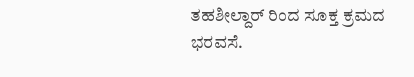ತಹಶೀಲ್ದಾರ್ ರಿಂದ ಸೂಕ್ತ ಕ್ರಮದ ಭರವಸೆ.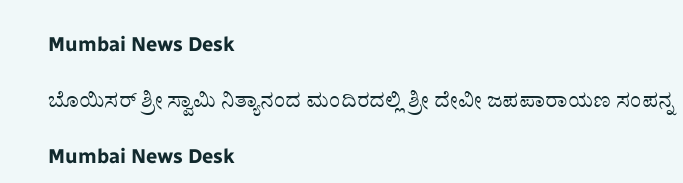Mumbai News Desk

ಬೊಯಿಸರ್ ಶ್ರೀ ಸ್ವಾಮಿ ನಿತ್ಯಾನಂದ ಮಂದಿರದಲ್ಲಿ ಶ್ರೀ ದೇವೀ ಜಪಪಾರಾಯಣ ಸಂಪನ್ನ

Mumbai News Desk